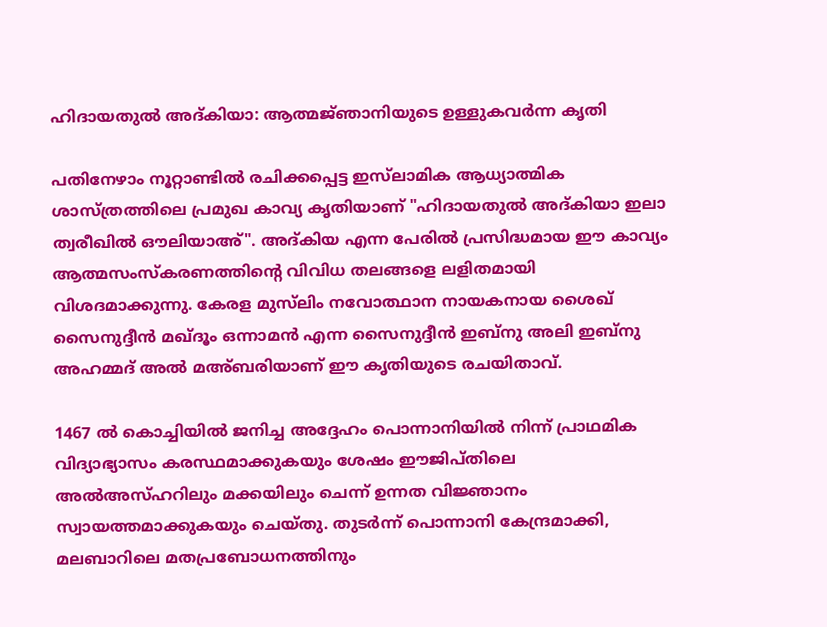ഹിദായതുൽ അദ്കിയാ: ആത്മജ്‌ഞാനിയുടെ ഉള്ളുകവർന്ന കൃതി

പതിനേഴാം നൂറ്റാണ്ടിൽ രചിക്കപ്പെട്ട ഇസ്‌ലാമിക ആധ്യാത്മിക ശാസ്ത്രത്തിലെ പ്രമുഖ കാവ്യ കൃതിയാണ് "ഹിദായതുൽ അദ്കിയാ ഇലാ ത്വരീഖിൽ ഔലിയാഅ്". അദ്കിയ എന്ന പേരിൽ പ്രസിദ്ധമായ ഈ കാവ്യം ആത്മസംസ്‌കരണത്തിന്റെ വിവിധ തലങ്ങളെ ലളിതമായി വിശദമാക്കുന്നു. കേരള മുസ്‌ലിം നവോത്ഥാന നായകനായ ശൈഖ് സൈനുദ്ദീൻ മഖ്ദൂം ഒന്നാമൻ എന്ന സൈനുദ്ദീൻ ഇബ്‌നു അലി ഇബ്‌നു അഹമ്മദ് അൽ മഅ്ബരിയാണ് ഈ കൃതിയുടെ രചയിതാവ്.

1467 ൽ കൊച്ചിയിൽ ജനിച്ച അദ്ദേഹം പൊന്നാനിയിൽ നിന്ന് പ്രാഥമിക വിദ്യാഭ്യാസം കരസ്ഥമാക്കുകയും ശേഷം ഈജിപ്‌തിലെ അൽഅസ്ഹറിലും മക്കയിലും ചെന്ന് ഉന്നത വിജ്ഞാനം സ്വായത്തമാക്കുകയും ചെയ്‌തു. തുടർന്ന് പൊന്നാനി കേന്ദ്രമാക്കി, മലബാറിലെ മതപ്രബോധനത്തിനും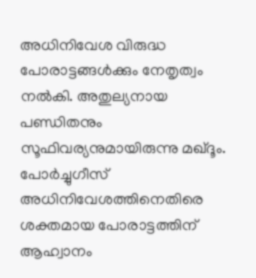അധിനിവേശ വിരുദ്ധ പോരാട്ടങ്ങൾക്കും നേതൃത്വം നൽകി. അതുല്യനായ പണ്ഡിതനും സൂഫിവര്യനുമായിരുന്നു മഖ്‌ദൂം. പോർച്ചുഗീസ് അധിനിവേശത്തിനെതിരെ ശക്തമായ പോരാട്ടത്തിന് ആഹ്വാനം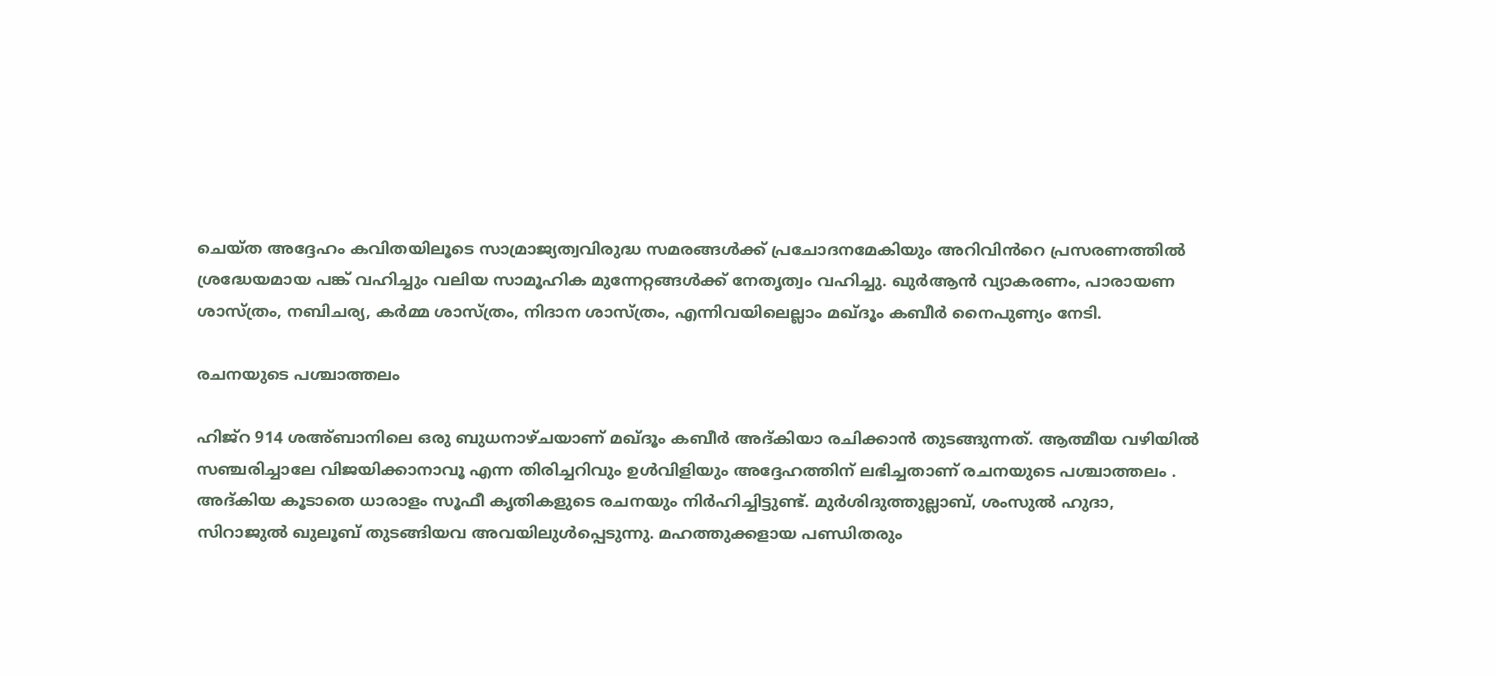ചെയ്ത അദ്ദേഹം കവിതയിലൂടെ സാമ്രാജ്യത്വവിരുദ്ധ സമരങ്ങൾക്ക് പ്രചോദനമേകിയും അറിവിൻറെ പ്രസരണത്തിൽ ശ്രദ്ധേയമായ പങ്ക് വഹിച്ചും വലിയ സാമൂഹിക മുന്നേറ്റങ്ങൾക്ക് നേതൃത്വം വഹിച്ചു. ഖുർആൻ വ്യാകരണം, പാരായണ ശാസ്ത്രം, നബിചര്യ, കർമ്മ ശാസ്ത്രം, നിദാന ശാസ്ത്രം, എന്നിവയിലെല്ലാം മഖ്ദൂം കബീർ നൈപുണ്യം നേടി.

രചനയുടെ പശ്ചാത്തലം

ഹിജ്റ 914 ശഅ്ബാനിലെ ഒരു ബുധനാഴ്‌ചയാണ് മഖ്ദൂം കബീർ അദ്കിയാ രചിക്കാൻ തുടങ്ങുന്നത്. ആത്മീയ വഴിയിൽ സഞ്ചരിച്ചാലേ വിജയിക്കാനാവൂ എന്ന തിരിച്ചറിവും ഉൾവിളിയും അദ്ദേഹത്തിന് ലഭിച്ചതാണ് രചനയുടെ പശ്ചാത്തലം . അദ്‌കിയ കൂടാതെ ധാരാളം സൂഫീ കൃതികളുടെ രചനയും നിർഹിച്ചിട്ടുണ്ട്. മുർശിദുത്തുല്ലാബ്, ശംസുൽ ഹുദാ, സിറാജുൽ ഖുലൂബ് തുടങ്ങിയവ അവയിലുൾപ്പെടുന്നു. മഹത്തുക്കളായ പണ്ഡിതരും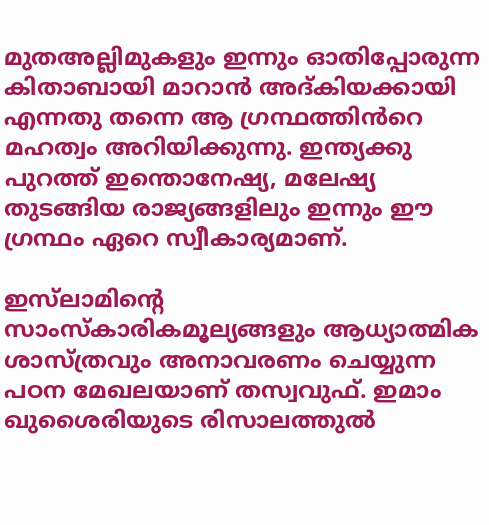മുതഅല്ലിമുകളും ഇന്നും ഓതിപ്പോരുന്ന കിതാബായി മാറാൻ അദ്കിയക്കായി എന്നതു തന്നെ ആ ഗ്രന്ഥത്തിൻറെ മഹത്വം അറിയിക്കുന്നു. ഇന്ത്യക്കു പുറത്ത് ഇന്തൊനേഷ്യ, മലേഷ്യ തുടങ്ങിയ രാജ്യങ്ങളിലും ഇന്നും ഈ ഗ്രന്ഥം ഏറെ സ്വീകാര്യമാണ്.

ഇസ്‌ലാമിന്റെ സാംസ്‌കാരികമൂല്യങ്ങളും ആധ്യാത്മിക ശാസ്ത്രവും അനാവരണം ചെയ്യുന്ന പഠന മേഖലയാണ് തസ്വവുഫ്. ഇമാം ഖുശൈരിയുടെ രിസാലത്തുൽ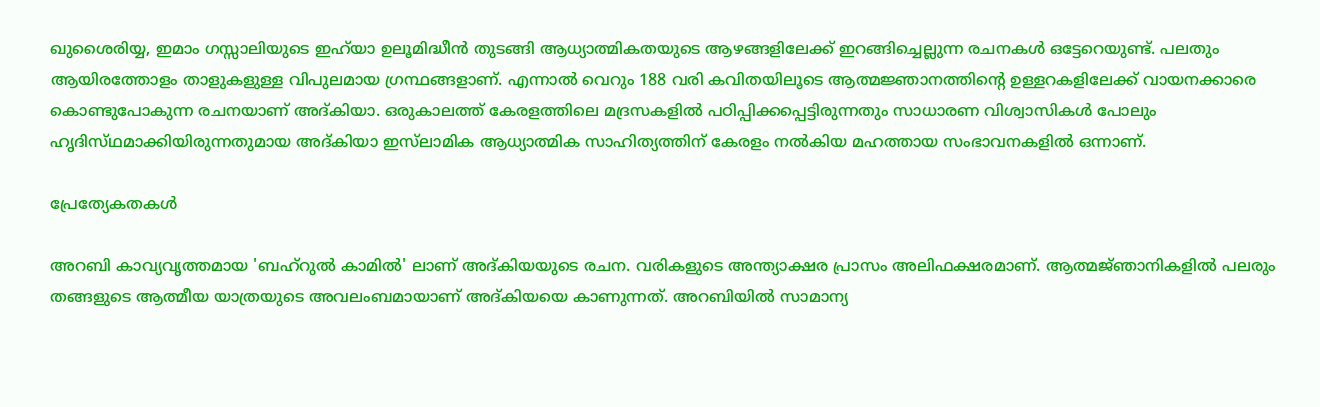ഖുശൈരിയ്യ, ഇമാം ഗസ്സാലിയുടെ ഇഹ്‍യാ ഉലൂമിദ്ധീൻ തുടങ്ങി ആധ്യാത്മികതയുടെ ആഴങ്ങളിലേക്ക് ഇറങ്ങിച്ചെല്ലുന്ന രചനകൾ ഒട്ടേറെയുണ്ട്. പലതും ആയിരത്തോളം താളുകളുള്ള വിപുലമായ ഗ്രന്ഥങ്ങളാണ്. എന്നാൽ വെറും 188 വരി കവിതയിലൂടെ ആത്മജ്ഞാനത്തിന്റെ ഉള്ളറകളിലേക്ക് വായനക്കാരെ കൊണ്ടുപോകുന്ന രചനയാണ് അദ്കിയാ. ഒരുകാലത്ത് കേരളത്തിലെ മദ്രസകളിൽ പഠിപ്പിക്കപ്പെട്ടിരുന്നതും സാധാരണ വിശ്വാസികൾ പോലും ഹൃദിസ്‌ഥമാക്കിയിരുന്നതുമായ അദ്കിയാ ഇസ്‍ലാമിക ആധ്യാത്മിക സാഹിത്യത്തിന് കേരളം നൽകിയ മഹത്തായ സംഭാവനകളിൽ ഒന്നാണ്.

പ്രേത്യേകതകൾ

അറബി കാവ്യവൃത്തമായ 'ബഹ്റുൽ കാമിൽ' ലാണ് അദ്‌കിയയുടെ രചന. വരികളുടെ അന്ത്യാക്ഷര പ്രാസം അലിഫക്ഷരമാണ്. ആത്മജ്‌ഞാനികളിൽ പലരും തങ്ങളുടെ ആത്മീയ യാത്രയുടെ അവലംബമായാണ് അദ്കിയയെ കാണുന്നത്. അറബിയിൽ സാമാന്യ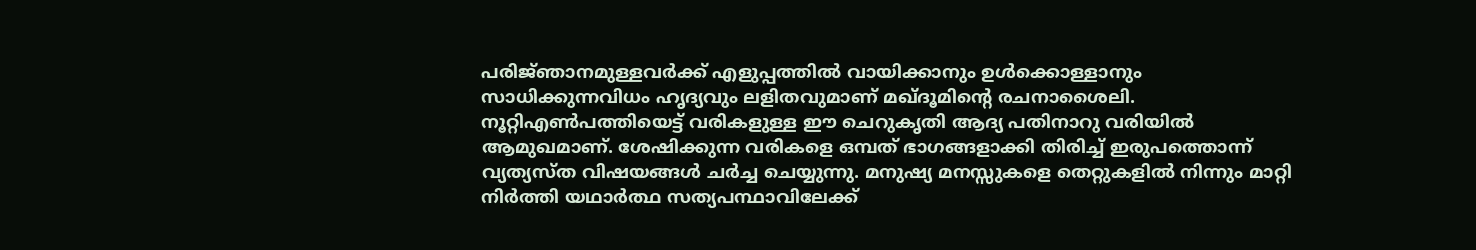പരിജ്‌ഞാനമുള്ളവർക്ക് എളുപ്പത്തിൽ വായിക്കാനും ഉൾക്കൊള്ളാനും സാധിക്കുന്നവിധം ഹൃദ്യവും ലളിതവുമാണ് മഖ്‌ദൂമിന്റെ രചനാശൈലി. നൂറ്റിഎൺപത്തിയെട്ട് വരികളുള്ള ഈ ചെറുകൃതി ആദ്യ പതിനാറു വരിയിൽ ആമുഖമാണ്. ശേഷിക്കുന്ന വരികളെ ഒമ്പത് ഭാഗങ്ങളാക്കി തിരിച്ച് ഇരുപത്തൊന്ന് വ്യത്യസ്‌ത വിഷയങ്ങൾ ചർച്ച ചെയ്യുന്നു. മനുഷ്യ മനസ്സുകളെ തെറ്റുകളിൽ നിന്നും മാറ്റി നിർത്തി യഥാർത്ഥ സത്യപന്ഥാവിലേക്ക്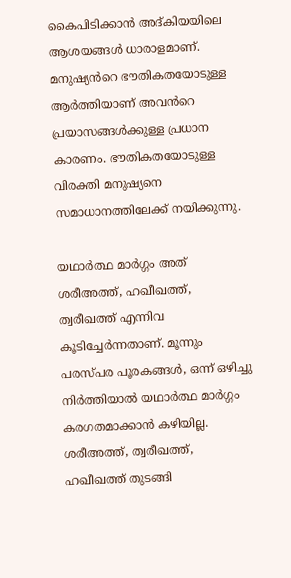കൈപിടിക്കാൻ അദ്കിയയിലെ ആശയങ്ങൾ ധാരാളമാണ്. മനുഷ്യൻറെ ഭൗതികതയോടുള്ള ആർത്തിയാണ് അവൻറെ പ്രയാസങ്ങൾക്കുള്ള പ്രധാന കാരണം. ഭൗതികതയോടുള്ള വിരക്തി മനുഷ്യനെ സമാധാനത്തിലേക്ക് നയിക്കുന്നു.

യഥാർത്ഥ മാർഗ്ഗം അത് ശരീഅത്ത്, ഹഖീഖത്ത്, ത്വരീഖത്ത് എന്നിവ കൂടിച്ചേർന്നതാണ്. മൂന്നും പരസ്പര പൂരകങ്ങൾ, ഒന്ന് ഒഴിച്ചു നിർത്തിയാൽ യഥാർത്ഥ മാർഗ്ഗം കരഗതമാക്കാൻ കഴിയില്ല. ശരീഅത്ത്, ത്വരീഖത്ത്, ഹഖീഖത്ത് തുടങ്ങി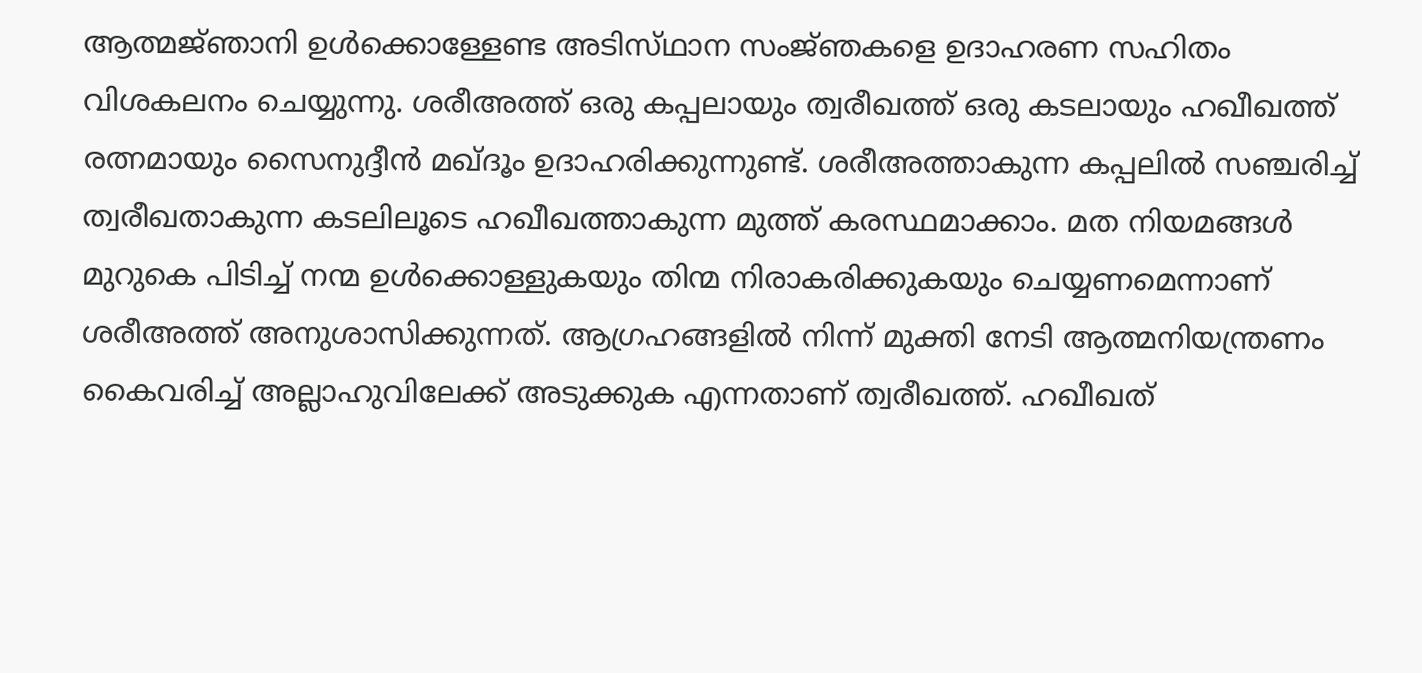ആത്മജ്‌ഞാനി ഉൾക്കൊള്ളേണ്ട അടിസ്‌ഥാന സംജ്‌ഞകളെ ഉദാഹരണ സഹിതം വിശകലനം ചെയ്യുന്നു. ശരീഅത്ത് ഒരു കപ്പലായും ത്വരീഖത്ത് ഒരു കടലായും ഹഖീഖത്ത് രത്നമായും സൈനുദ്ദീൻ മഖ്ദൂം ഉദാഹരിക്കുന്നുണ്ട്. ശരീഅത്താകുന്ന കപ്പലിൽ സഞ്ചരിച്ച് ത്വരീഖതാകുന്ന കടലിലൂടെ ഹഖീഖത്താകുന്ന മുത്ത് കരസ്ഥമാക്കാം. മത നിയമങ്ങൾ മുറുകെ പിടിച്ച് നന്മ ഉൾക്കൊള്ളുകയും തിന്മ നിരാകരിക്കുകയും ചെയ്യണമെന്നാണ് ശരീഅത്ത് അനുശാസിക്കുന്നത്. ആഗ്രഹങ്ങളിൽ നിന്ന് മുക്തി നേടി ആത്മനിയന്ത്രണം കൈവരിച്ച് അല്ലാഹുവിലേക്ക് അടുക്കുക എന്നതാണ് ത്വരീഖത്ത്. ഹഖീഖത്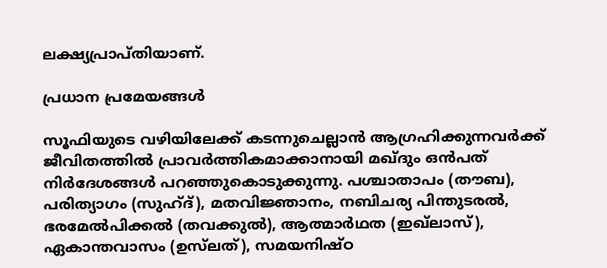ലക്ഷ്യപ്രാപ്തിയാണ്.

പ്രധാന പ്രമേയങ്ങൾ

സൂഫിയുടെ വഴിയിലേക്ക് കടന്നുചെല്ലാൻ ആഗ്രഹിക്കുന്നവർക്ക് ജീവിതത്തിൽ പ്രാവർത്തികമാക്കാനായി മഖ്‌ദും ഒൻപത് നിർദേശങ്ങൾ പറഞ്ഞുകൊടുക്കുന്നു. പശ്ചാതാപം (തൗബ), പരിത്യാഗം (സുഹ്‌ദ്), മതവിജ്ഞാനം, നബിചര്യ പിന്തുടരൽ, ഭരമേൽപിക്കൽ (തവക്കുൽ), ആത്മാർഥത (ഇഖ്‌ലാസ്), ഏകാന്തവാസം (ഉസ്‌ലത്), സമയനിഷ്‌ഠ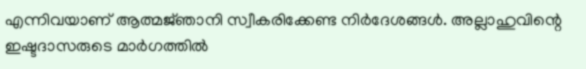എന്നിവയാണ് ആത്മജ്‌ഞാനി സ്വീകരിക്കേണ്ട നിർദേശങ്ങൾ. അല്ലാഹുവിന്റെ ഇഷ്ടദാസരുടെ മാർഗത്തിൽ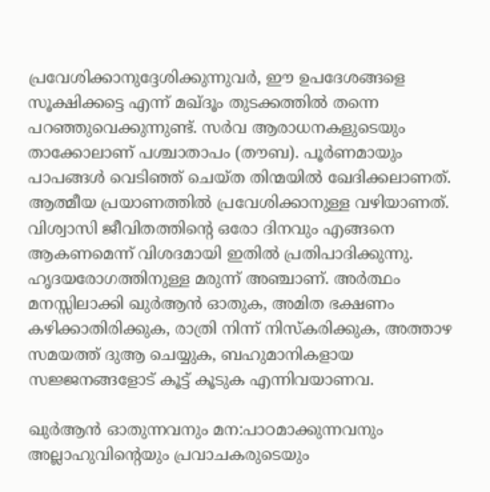പ്രവേശിക്കാനുദ്ദേശിക്കുന്നുവർ, ഈ ഉപദേശങ്ങളെ സൂക്ഷിക്കട്ടെ എന്ന് മഖ്‌ദൂം തുടക്കത്തിൽ തന്നെ പറഞ്ഞുവെക്കുന്നുണ്ട്. സർവ ആരാധനകളുടെയും താക്കോലാണ് പശ്ചാതാപം (തൗബ). പൂർണമായും പാപങ്ങൾ വെടിഞ്ഞ് ചെയ്ത‌ തിന്മയിൽ ഖേദിക്കലാണത്. ആത്മീയ പ്രയാണത്തിൽ പ്രവേശിക്കാനുള്ള വഴിയാണത്. വിശ്വാസി ജീവിതത്തിന്റെ ഒരോ ദിനവും എങ്ങനെ ആകണമെന്ന് വിശദമായി ഇതിൽ പ്രതിപാദിക്കുന്നു. ഹൃദയരോഗത്തിനുള്ള മരുന്ന് അഞ്ചാണ്. അർത്ഥം മനസ്സിലാക്കി ഖുർആൻ ഓതുക, അമിത ഭക്ഷണം കഴിക്കാതിരിക്കുക, രാത്രി നിന്ന് നിസ്കരിക്കുക, അത്താഴ സമയത്ത് ദുആ ചെയ്യുക, ബഹുമാനികളായ സജ്ജനങ്ങളോട് കൂട്ട് കൂടുക എന്നിവയാണവ.

ഖുർആൻ ഓതുന്നവനും മന:പാഠമാക്കുന്നവനും അല്ലാഹുവിന്റെയും പ്രവാചകരുടെയും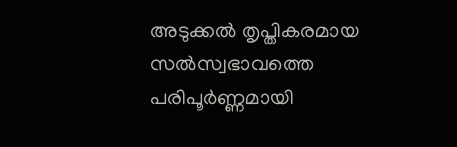അടുക്കൽ തൃപ്തികരമായ സൽസ്വഭാവത്തെ പരിപൂർണ്ണമായി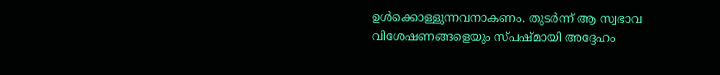ഉൾക്കൊള്ളുന്നവനാകണം. തുടർന്ന് ആ സ്വഭാവ വിശേഷണങ്ങളെയും സ്പഷ്മായി അദ്ദേഹം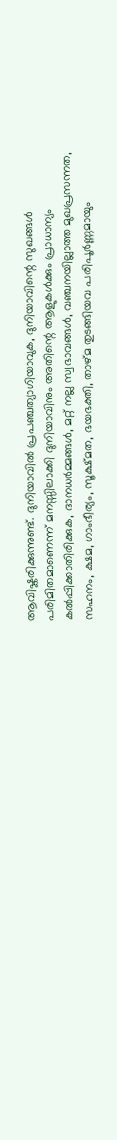ആവിഷ്കരിക്കുന്നുണ്ട്. ദുനിയാവിൽ പ്രപഞ്ചത്യാഗിയാവുക, ദുനിയാവിന്റെ സുഖങ്ങൾ പരിമിതമാണെന്ന് മനസ്സിലാക്കി ദുനിയാവിനും അതിന്റെ ആളുകൾക്കും പ്രാധാന്യം കൽപ്പിക്കാതിരിക്കുക, ദാനധർമ്മങ്ങൾ, മറ്റ് നല്ല സ്വഭാവങ്ങൾ, വഞ്ചനയില്ലാത്ത മുഖപ്രസന്നത, സഹനം, ക്ഷമ, ഗാംഭീര്യം, സൂക്ഷ്മത, ഭയഭക്തി, താഴ്മ തുടങ്ങിയവ പരിപൂർണ്ണമായും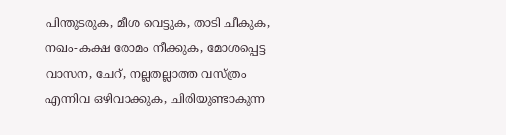പിന്തുടരുക, മീശ വെട്ടുക, താടി ചീകുക, നഖം-കക്ഷ രോമം നീക്കുക, മോശപ്പെട്ട വാസന, ചേറ്, നല്ലതല്ലാത്ത വസ്ത്രം എന്നിവ ഒഴിവാക്കുക, ചിരിയുണ്ടാകുന്ന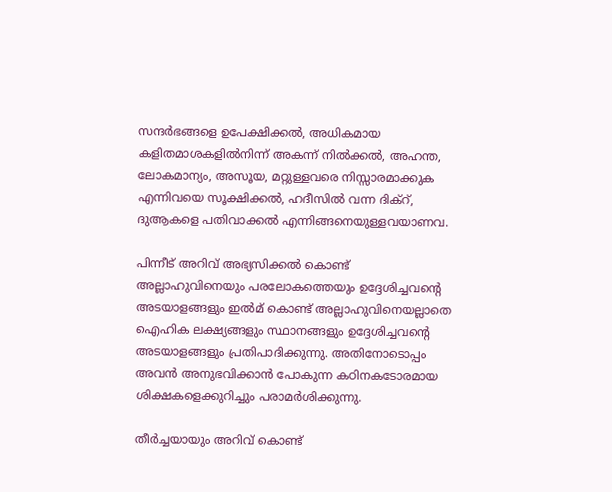സന്ദർഭങ്ങളെ ഉപേക്ഷിക്കൽ, അധികമായ കളിതമാശകളില്‍നിന്ന് അകന്ന് നിൽക്കൽ, അഹന്ത, ലോകമാന്യം, അസൂയ, മറ്റുള്ളവരെ നിസ്സാരമാക്കുക എന്നിവയെ സൂക്ഷിക്കൽ, ഹദീസിൽ വന്ന ദിക്റ്, ദുആകളെ പതിവാക്കൽ എന്നിങ്ങനെയുള്ളവയാണവ.

പിന്നീട് അറിവ് അഭ്യസിക്കൽ കൊണ്ട് അല്ലാഹുവിനെയും പരലോകത്തെയും ഉദ്ദേശിച്ചവന്റെ അടയാളങ്ങളും ഇൽമ് കൊണ്ട് അല്ലാഹുവിനെയല്ലാതെ ഐഹിക ലക്ഷ്യങ്ങളും സ്ഥാനങ്ങളും ഉദ്ദേശിച്ചവന്റെ അടയാളങ്ങളും പ്രതിപാദിക്കുന്നു. അതിനോടൊപ്പം അവൻ അനുഭവിക്കാൻ പോകുന്ന കഠിനകടോരമായ ശിക്ഷകളെക്കുറിച്ചും പരാമർശിക്കുന്നു.

തീർച്ചയായും അറിവ് കൊണ്ട്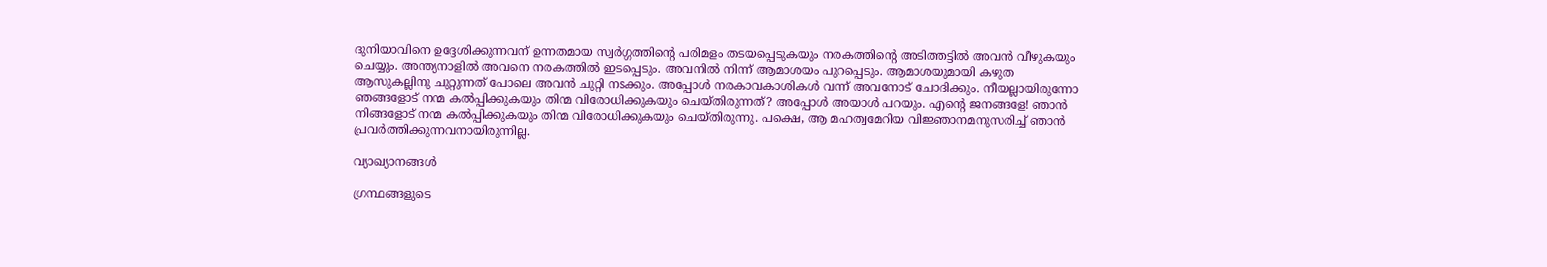ദുനിയാവിനെ ഉദ്ദേശിക്കുന്നവന് ഉന്നതമായ സ്വർഗ്ഗത്തിന്റെ പരിമളം തടയപ്പെടുകയും നരകത്തിന്റെ അടിത്തട്ടിൽ അവൻ വീഴുകയും ചെയ്യും. അന്ത്യനാളിൽ അവനെ നരകത്തിൽ ഇടപ്പെടും. അവനിൽ നിന്ന് ആമാശയം പുറപ്പെടും. ആമാശയുമായി കഴുത ആസുകല്ലിനു ചുറ്റുന്നത് പോലെ അവൻ ചുറ്റി നsക്കും. അപ്പോൾ നരകാവകാശികൾ വന്ന് അവനോട് ചോദിക്കും. നീയല്ലായിരുന്നോ ഞങ്ങളോട് നന്മ കൽപ്പിക്കുകയും തിന്മ വിരോധിക്കുകയും ചെയ്തിരുന്നത്? അപ്പോൾ അയാൾ പറയും. എന്റെ ജനങ്ങളേ! ഞാൻ നിങ്ങളോട് നന്മ കൽപ്പിക്കുകയും തിന്മ വിരോധിക്കുകയും ചെയ്തിരുന്നു. പക്ഷെ, ആ മഹത്വമേറിയ വിജ്ഞാനമനുസരിച്ച് ഞാൻ പ്രവർത്തിക്കുന്നവനായിരുന്നില്ല.

വ്യാഖ്യാനങ്ങൾ

ഗ്രന്ഥങ്ങളുടെ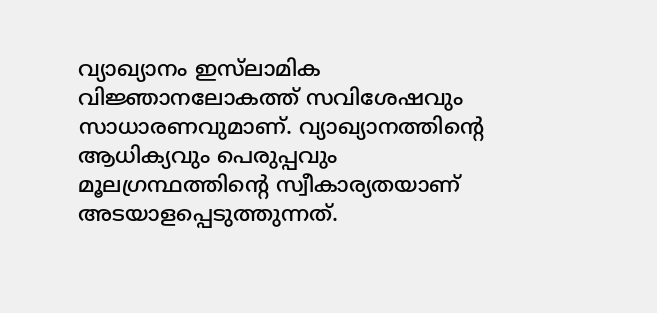വ്യാഖ്യാനം ഇസ്‌ലാമിക വിജ്ഞാനലോകത്ത് സവിശേഷവും സാധാരണവുമാണ്. വ്യാഖ്യാനത്തിന്റെ ആധിക്യവും പെരുപ്പവും മൂലഗ്രന്ഥത്തിന്റെ സ്വീകാര്യതയാണ് അടയാളപ്പെടുത്തുന്നത്.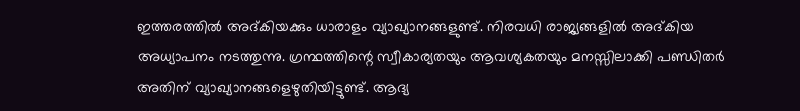ഇത്തരത്തില്‍ അദ്‌കിയക്കും ധാരാളം വ്യാഖ്യാനങ്ങളുണ്ട്. നിരവധി രാജ്യങ്ങളിൽ അദ്കിയ അധ്യാപനം നടത്തുന്നു. ഗ്രന്ഥത്തിന്റെ സ്വീകാര്യതയും ആവശ്യകതയും മനസ്സിലാക്കി പണ്ഡിതർ അതിന് വ്യാഖ്യാനങ്ങളെഴുതിയിട്ടുണ്ട്. ആദ്യ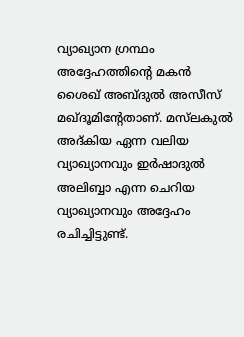വ്യാഖ്യാന ഗ്രന്ഥം അദ്ദേഹത്തിന്റെ മകൻ ശൈഖ് അബ്ദുൽ അസീസ് മഖ്‌ദൂമിന്റേതാണ്. മസ്‌ലകുൽ അദ്‌കിയ ഏന്ന വലിയ വ്യാഖ്യാനവും ഇർഷാദുൽ അലിബ്ബാ എന്ന ചെറിയ വ്യാഖ്യാനവും അദ്ദേഹം രചിച്ചിട്ടുണ്ട്.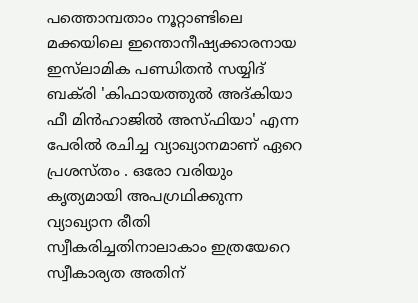പത്തൊമ്പതാം നൂറ്റാണ്ടിലെ മക്കയിലെ ഇന്തൊനീഷ്യക്കാരനായ ഇസ്‌ലാമിക പണ്ഡിതൻ സയ്യിദ് ബക്‌രി 'കിഫായത്തുൽ അദ്കിയാ ഫീ മിൻഹാജിൽ അസ്‌ഫിയാ' എന്ന പേരില്‍ രചിച്ച വ്യാഖ്യാനമാണ് ഏറെ പ്രശസ്‌തം . ഒരോ വരിയും കൃത്യമായി അപഗ്രഥിക്കുന്ന വ്യാഖ്യാന രീതി സ്വീകരിച്ചതിനാലാകാം ഇത്രയേറെ സ്വീകാര്യത അതിന്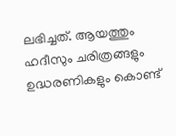ലഭിച്ചത്. ആയത്തും ഹദീസും ചരിത്രങ്ങളും ഉദ്ധരണികളും കൊണ്ട്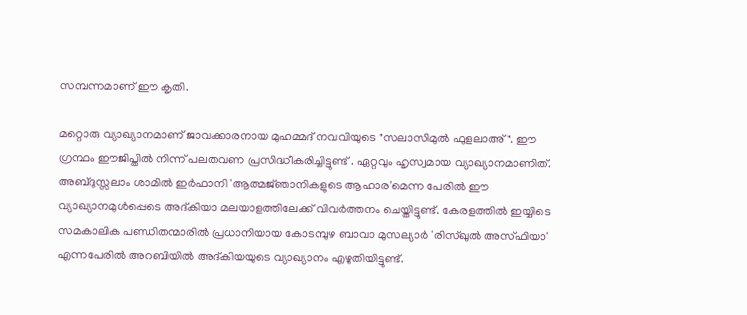സമ്പന്നമാണ് ഈ കൃതി.

മറ്റൊരു വ്യാഖ്യാനമാണ് ജാവക്കാരനായ മുഹമ്മദ് നവവിയുടെ "സലാസിമുൽ ഫുളലാഅ്". ഈ ഗ്രന്ഥം ഈജിപ്തിൽ നിന്ന് പലതവണ പ്രസിദ്ധീകരിച്ചിട്ടുണ്ട് . ഏറ്റവും ഹൃസ്വമായ വ്യാഖ്യാനമാണിത്. അബ്ദുസ്സലാം ശാമിൽ ഇർഫാനി 'ആത്മജ്‌ഞാനികളുടെ ആഹാര'മെന്ന പേരിൽ ഈ വ്യാഖ്യാനമുൾപ്പെടെ അദ്കിയാ മലയാളത്തിലേക്ക് വിവർത്തനം ചെയ്തിട്ടുണ്ട്. കേരളത്തിൽ ഇയ്യിടെ സമകാലിക പണ്ഡിതന്മാരിൽ പ്രധാനിയായ കോടമ്പുഴ ബാവാ മുസല്യാർ 'രിസ്ഖുൽ അസ്‌ഫിയാ' എന്നപേരിൽ അറബിയിൽ അദ്കിയയുടെ വ്യാഖ്യാനം എഴുതിയിട്ടുണ്ട്.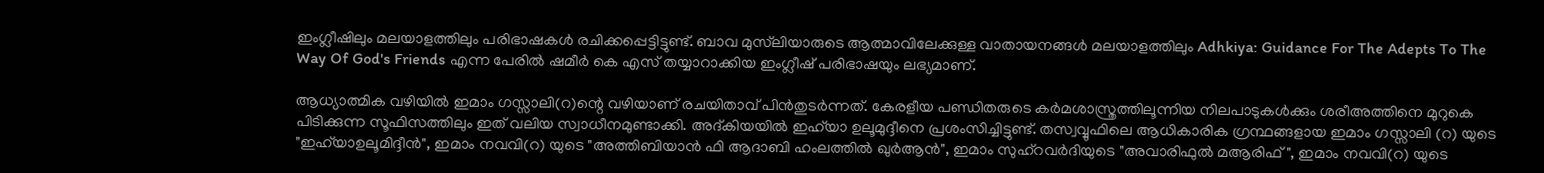ഇംഗ്ലീഷിലും മലയാളത്തിലും പരിഭാഷകൾ രചിക്കപ്പെട്ടിട്ടുണ്ട്. ബാവ മുസ്‌ലിയാരുടെ ആത്മാവിലേക്കുള്ള വാതായനങ്ങൾ മലയാളത്തിലും Adhkiya: Guidance For The Adepts To The Way Of God's Friends എന്ന പേരിൽ ഷമീർ കെ എസ് തയ്യാറാക്കിയ ഇംഗ്ലീഷ് പരിഭാഷയും ലഭ്യമാണ്.

ആധ്യാത്മിക വഴിയിൽ ഇമാം ഗസ്സാലി(റ)ന്റെ വഴിയാണ് രചയിതാവ് പിൻതുടർന്നത്. കേരളീയ പണ്ഡിതരുടെ കർമശാസ്ത്രത്തിലൂന്നിയ നിലപാടുകൾക്കും ശരീഅത്തിനെ മുറുകെ പിടിക്കുന്ന സൂഫിസത്തിലും ഇത് വലിയ സ്വാധീനമുണ്ടാക്കി. അദ്കിയയിൽ ഇഹ്‌യാ ഉലൂമുദ്ദീനെ പ്രശംസിച്ചിട്ടുണ്ട്. തസ്വവ്വുഫിലെ ആധികാരിക ഗ്രന്ഥങ്ങളായ ഇമാം ഗസ്സാലി (റ) യുടെ "ഇഹ്‌യാഉലൂമിദ്ദീൻ", ഇമാം നവവി(റ) യുടെ "അത്തിബിയാൻ ഫി ആദാബി ഹംലത്തിൽ ഖുർആൻ", ഇമാം സുഹ്‌റവർദിയുടെ "അവാരിഫുൽ മആരിഫ്", ഇമാം നവവി(റ) യുടെ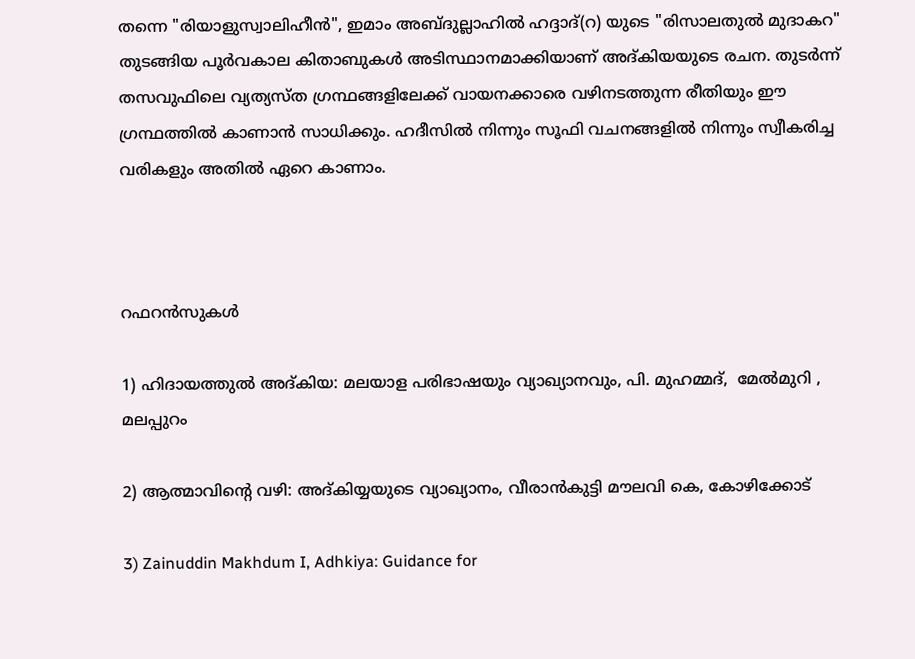തന്നെ "രിയാളുസ്വാലിഹീൻ", ഇമാം അബ്ദുല്ലാഹിൽ ഹദ്ദാദ്(റ) യുടെ "രിസാലതുൽ മുദാകറ" തുടങ്ങിയ പൂർവകാല കിതാബുകൾ അടിസ്ഥാനമാക്കിയാണ് അദ്‌കിയയുടെ രചന. തുടർന്ന് തസവുഫിലെ വ്യത്യസ്‌ത ഗ്രന്ഥങ്ങളിലേക്ക് വായനക്കാരെ വഴിനടത്തുന്ന രീതിയും ഈ ഗ്രന്ഥത്തിൽ കാണാൻ സാധിക്കും. ഹദീസിൽ നിന്നും സൂഫി വചനങ്ങളിൽ നിന്നും സ്വീകരിച്ച വരികളും അതിൽ ഏറെ കാണാം.



റഫറൻസുകൾ

1) ഹിദായത്തുൽ അദ്കിയ: മലയാള പരിഭാഷയും വ്യാഖ്യാനവും, പി. മുഹമ്മദ്,  മേൽമുറി , മലപ്പുറം

2) ആത്മാവിന്റെ വഴി: അദ്കിയ്യയുടെ വ്യാഖ്യാനം, വീരാൻകുട്ടി മൗലവി കെ, കോഴിക്കോട്

3) Zainuddin Makhdum I, Adhkiya: Guidance for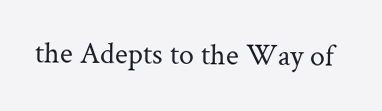the Adepts to the Way of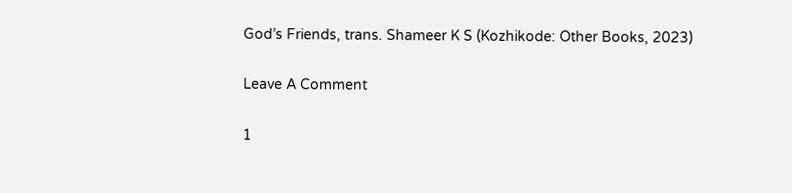God’s Friends, trans. Shameer K S (Kozhikode: Other Books, 2023)

Leave A Comment

1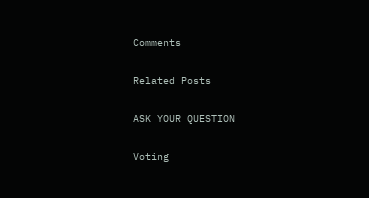Comments

Related Posts

ASK YOUR QUESTION

Voting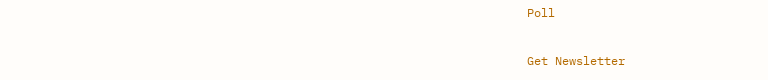Poll

Get Newsletter